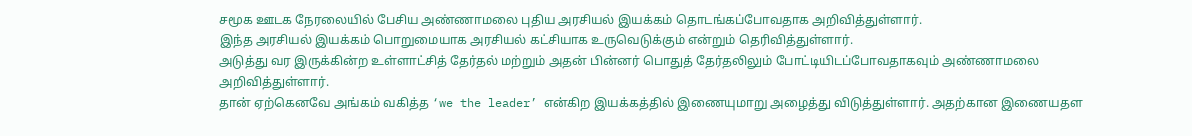சமூக ஊடக நேரலையில் பேசிய அண்ணாமலை புதிய அரசியல் இயக்கம் தொடங்கப்போவதாக அறிவித்துள்ளார்.
இந்த அரசியல் இயக்கம் பொறுமையாக அரசியல் கட்சியாக உருவெடுக்கும் என்றும் தெரிவித்துள்ளார்.
அடுத்து வர இருக்கின்ற உள்ளாட்சித் தேர்தல் மற்றும் அதன் பின்னர் பொதுத் தேர்தலிலும் போட்டியிடப்போவதாகவும் அண்ணாமலை அறிவித்துள்ளார்.
தான் ஏற்கெனவே அங்கம் வகித்த ‘we the leader’ என்கிற இயக்கத்தில் இணையுமாறு அழைத்து விடுத்துள்ளார். அதற்கான இணையதள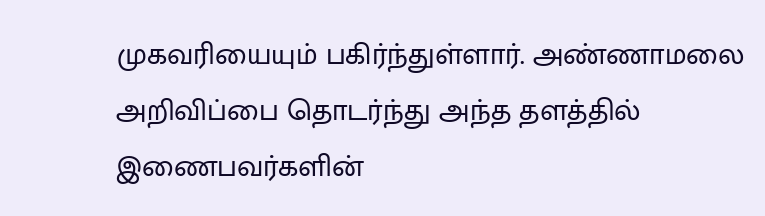முகவரியையும் பகிர்ந்துள்ளார். அண்ணாமலை அறிவிப்பை தொடர்ந்து அந்த தளத்தில் இணைபவர்களின்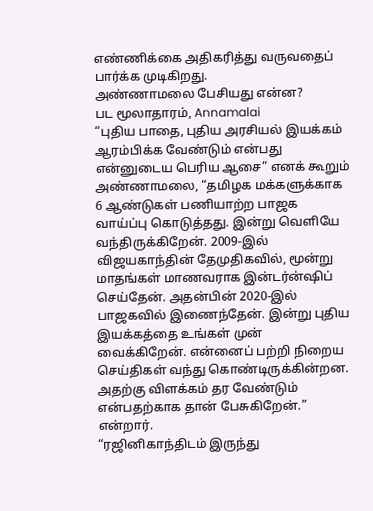எண்ணிக்கை அதிகரித்து வருவதைப் பார்க்க முடிகிறது.
அண்ணாமலை பேசியது என்ன?
பட மூலாதாரம், Annamalai
“புதிய பாதை, புதிய அரசியல் இயக்கம் ஆரம்பிக்க வேண்டும் என்பது என்னுடைய பெரிய ஆசை” எனக் கூறும் அண்ணாமலை, “தமிழக மக்களுக்காக 6 ஆண்டுகள் பணியாற்ற பாஜக வாய்ப்பு கொடுத்தது. இன்று வெளியே வந்திருக்கிறேன். 2009-இல் விஜயகாந்தின் தேமுதிகவில், மூன்று மாதங்கள் மாணவராக இன்டர்ன்ஷிப் செய்தேன். அதன்பின் 2020-இல் பாஜகவில் இணைந்தேன். இன்று புதிய இயக்கத்தை உங்கள் முன் வைக்கிறேன். என்னைப் பற்றி நிறைய செய்திகள் வந்து கொண்டிருக்கின்றன. அதற்கு விளக்கம் தர வேண்டும் என்பதற்காக தான் பேசுகிறேன்.” என்றார்.
“ரஜினிகாந்திடம் இருந்து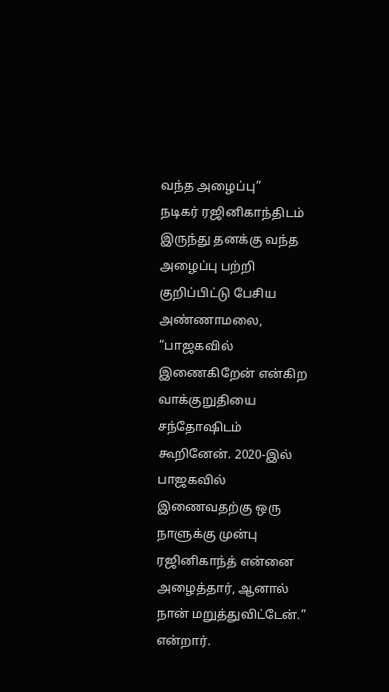வந்த அழைப்பு”
நடிகர் ரஜினிகாந்திடம் இருந்து தனக்கு வந்த அழைப்பு பற்றி குறிப்பிட்டு பேசிய அண்ணாமலை, “பாஜகவில் இணைகிறேன் என்கிற வாக்குறுதியை சந்தோஷிடம் கூறினேன். 2020-இல் பாஜகவில் இணைவதற்கு ஒரு நாளுக்கு முன்பு ரஜினிகாந்த் என்னை அழைத்தார், ஆனால் நான் மறுத்துவிட்டேன்.” என்றார்.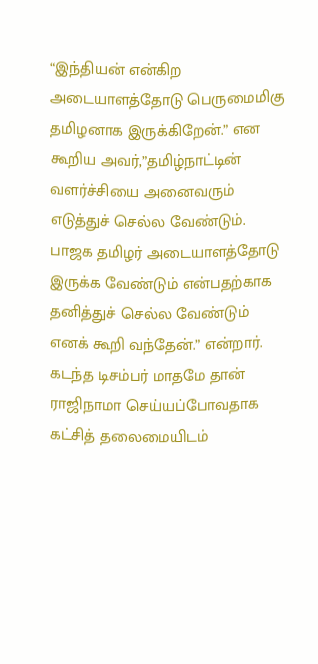“இந்தியன் என்கிற அடையாளத்தோடு பெருமைமிகு தமிழனாக இருக்கிறேன்.” என கூறிய அவர்,”தமிழ்நாட்டின் வளர்ச்சியை அனைவரும் எடுத்துச் செல்ல வேண்டும். பாஜக தமிழர் அடையாளத்தோடு இருக்க வேண்டும் என்பதற்காக தனித்துச் செல்ல வேண்டும் எனக் கூறி வந்தேன்.” என்றார்.
கடந்த டிசம்பர் மாதமே தான் ராஜிநாமா செய்யப்போவதாக கட்சித் தலைமையிடம்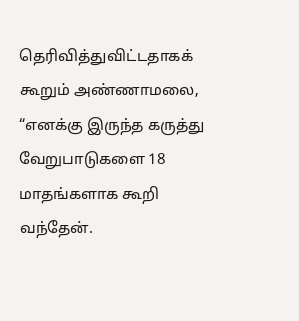தெரிவித்துவிட்டதாகக் கூறும் அண்ணாமலை, “எனக்கு இருந்த கருத்து வேறுபாடுகளை 18 மாதங்களாக கூறி வந்தேன்.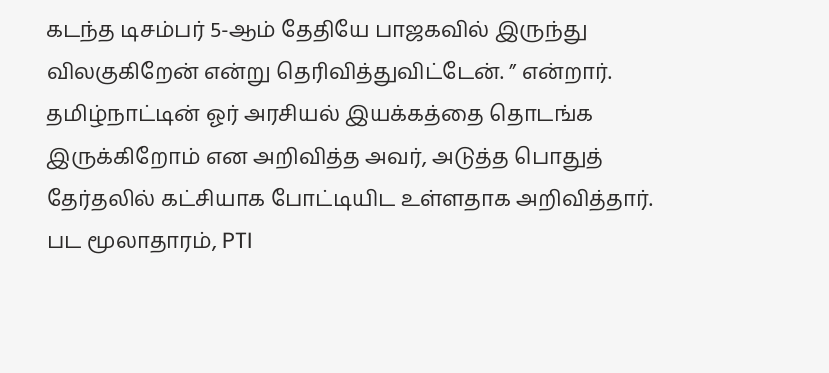கடந்த டிசம்பர் 5-ஆம் தேதியே பாஜகவில் இருந்து விலகுகிறேன் என்று தெரிவித்துவிட்டேன். ” என்றார்.
தமிழ்நாட்டின் ஓர் அரசியல் இயக்கத்தை தொடங்க இருக்கிறோம் என அறிவித்த அவர், அடுத்த பொதுத் தேர்தலில் கட்சியாக போட்டியிட உள்ளதாக அறிவித்தார்.
பட மூலாதாரம், PTI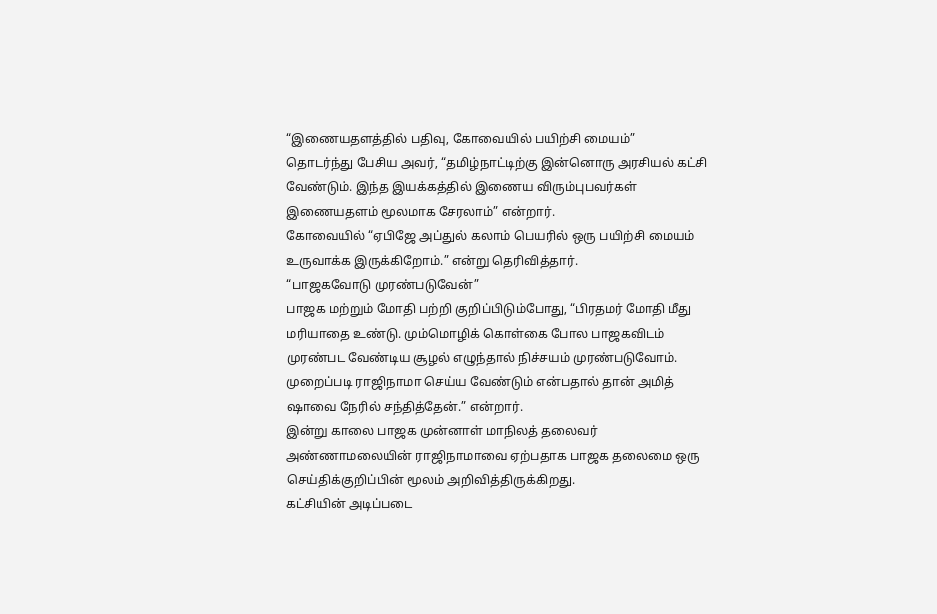“இணையதளத்தில் பதிவு, கோவையில் பயிற்சி மையம்”
தொடர்ந்து பேசிய அவர், “தமிழ்நாட்டிற்கு இன்னொரு அரசியல் கட்சி வேண்டும். இந்த இயக்கத்தில் இணைய விரும்புபவர்கள் இணையதளம் மூலமாக சேரலாம்” என்றார்.
கோவையில் “ஏபிஜே அப்துல் கலாம் பெயரில் ஒரு பயிற்சி மையம் உருவாக்க இருக்கிறோம்.” என்று தெரிவித்தார்.
“பாஜகவோடு முரண்படுவேன்”
பாஜக மற்றும் மோதி பற்றி குறிப்பிடும்போது, “பிரதமர் மோதி மீது மரியாதை உண்டு. மும்மொழிக் கொள்கை போல பாஜகவிடம் முரண்பட வேண்டிய சூழல் எழுந்தால் நிச்சயம் முரண்படுவோம். முறைப்படி ராஜிநாமா செய்ய வேண்டும் என்பதால் தான் அமித் ஷாவை நேரில் சந்தித்தேன்.” என்றார்.
இன்று காலை பாஜக முன்னாள் மாநிலத் தலைவர் அண்ணாமலையின் ராஜிநாமாவை ஏற்பதாக பாஜக தலைமை ஒரு செய்திக்குறிப்பின் மூலம் அறிவித்திருக்கிறது.
கட்சியின் அடிப்படை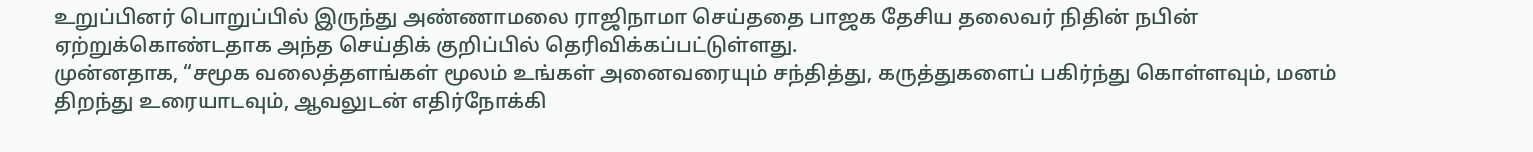உறுப்பினர் பொறுப்பில் இருந்து அண்ணாமலை ராஜிநாமா செய்ததை பாஜக தேசிய தலைவர் நிதின் நபின் ஏற்றுக்கொண்டதாக அந்த செய்திக் குறிப்பில் தெரிவிக்கப்பட்டுள்ளது.
முன்னதாக, “சமூக வலைத்தளங்கள் மூலம் உங்கள் அனைவரையும் சந்தித்து, கருத்துகளைப் பகிர்ந்து கொள்ளவும், மனம் திறந்து உரையாடவும், ஆவலுடன் எதிர்நோக்கி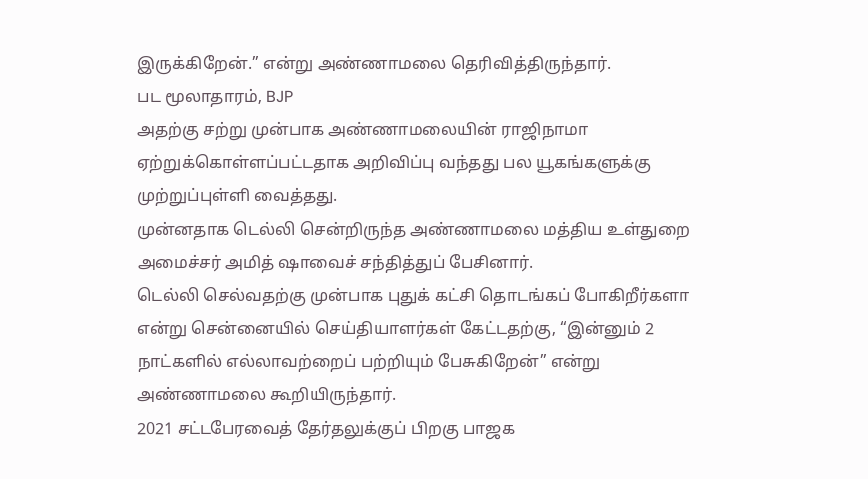இருக்கிறேன்.” என்று அண்ணாமலை தெரிவித்திருந்தார்.
பட மூலாதாரம், BJP
அதற்கு சற்று முன்பாக அண்ணாமலையின் ராஜிநாமா ஏற்றுக்கொள்ளப்பட்டதாக அறிவிப்பு வந்தது பல யூகங்களுக்கு முற்றுப்புள்ளி வைத்தது.
முன்னதாக டெல்லி சென்றிருந்த அண்ணாமலை மத்திய உள்துறை அமைச்சர் அமித் ஷாவைச் சந்தித்துப் பேசினார்.
டெல்லி செல்வதற்கு முன்பாக புதுக் கட்சி தொடங்கப் போகிறீர்களா என்று சென்னையில் செய்தியாளர்கள் கேட்டதற்கு, “இன்னும் 2 நாட்களில் எல்லாவற்றைப் பற்றியும் பேசுகிறேன்” என்று அண்ணாமலை கூறியிருந்தார்.
2021 சட்டபேரவைத் தேர்தலுக்குப் பிறகு பாஜக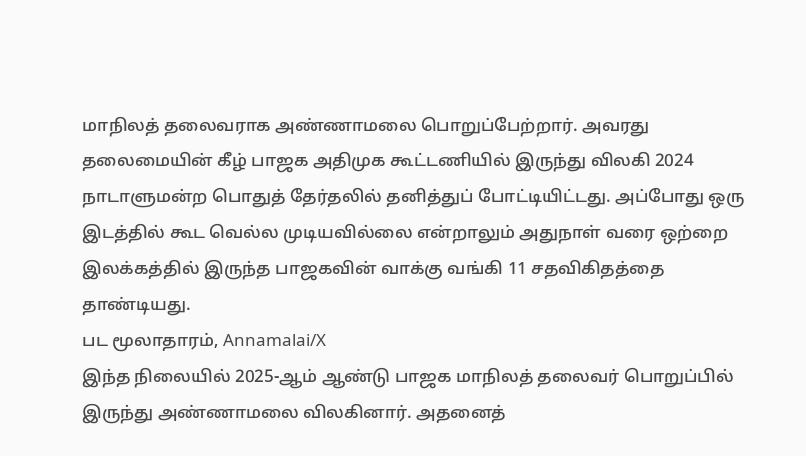மாநிலத் தலைவராக அண்ணாமலை பொறுப்பேற்றார். அவரது தலைமையின் கீழ் பாஜக அதிமுக கூட்டணியில் இருந்து விலகி 2024 நாடாளுமன்ற பொதுத் தேர்தலில் தனித்துப் போட்டியிட்டது. அப்போது ஒரு இடத்தில் கூட வெல்ல முடியவில்லை என்றாலும் அதுநாள் வரை ஒற்றை இலக்கத்தில் இருந்த பாஜகவின் வாக்கு வங்கி 11 சதவிகிதத்தை தாண்டியது.
பட மூலாதாரம், Annamalai/X
இந்த நிலையில் 2025-ஆம் ஆண்டு பாஜக மாநிலத் தலைவர் பொறுப்பில் இருந்து அண்ணாமலை விலகினார். அதனைத்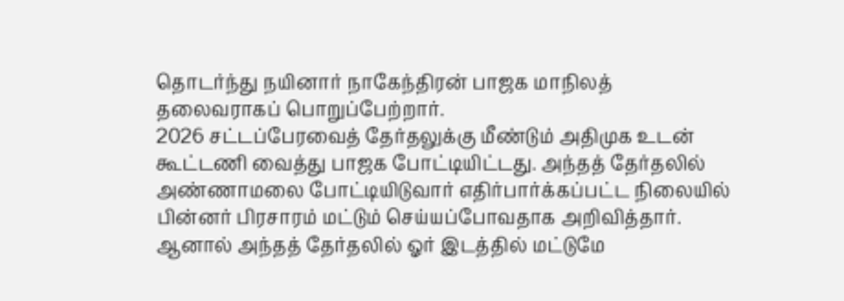தொடர்ந்து நயினார் நாகேந்திரன் பாஜக மாநிலத் தலைவராகப் பொறுப்பேற்றார்.
2026 சட்டப்பேரவைத் தேர்தலுக்கு மீண்டும் அதிமுக உடன் கூட்டணி வைத்து பாஜக போட்டியிட்டது. அந்தத் தேர்தலில் அண்ணாமலை போட்டியிடுவார் எதிர்பார்க்கப்பட்ட நிலையில் பின்னர் பிரசாரம் மட்டும் செய்யப்போவதாக அறிவித்தார்.
ஆனால் அந்தத் தேர்தலில் ஓர் இடத்தில் மட்டுமே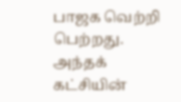பாஜக வெற்றி பெற்றது. அந்தக் கட்சியின்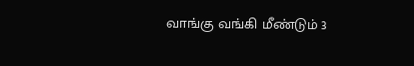வாங்கு வங்கி மீண்டும் 3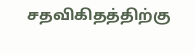சதவிகிதத்திற்கு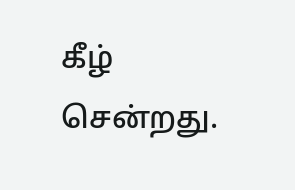கீழ் சென்றது.